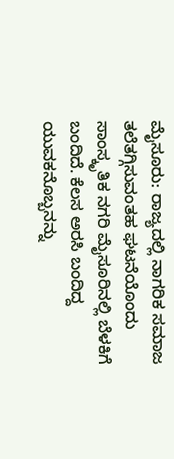ಮೈಸೂರು: ರಾಜ್ಯದಲ್ಲಿ ನಾಗರಿಕ ಸಮಾಜ ತಲೆತಗ್ಗಿಸುವಂತಹ ಘಟನೆಯೊಂದು ಸಾಂಸ್ಕೃತಿಕ ನಗರಿ ಮೈಸೂರಿನಲ್ಲಿ ಬೆಳಕಿಗೆ ಬಂದಿದೆ. ಕೆಲಸ ಅರಸಿ ಬಂದಿದ್ದ ಯುವಕನೊಬ್ಬನನ್ನು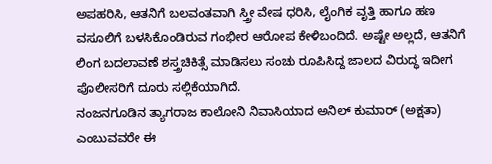ಅಪಹರಿಸಿ, ಆತನಿಗೆ ಬಲವಂತವಾಗಿ ಸ್ತ್ರೀ ವೇಷ ಧರಿಸಿ, ಲೈಂಗಿಕ ವೃತ್ತಿ ಹಾಗೂ ಹಣ ವಸೂಲಿಗೆ ಬಳಸಿಕೊಂಡಿರುವ ಗಂಭೀರ ಆರೋಪ ಕೇಳಿಬಂದಿದೆ. ಅಷ್ಟೇ ಅಲ್ಲದೆ, ಆತನಿಗೆ ಲಿಂಗ ಬದಲಾವಣೆ ಶಸ್ತ್ರಚಿಕಿತ್ಸೆ ಮಾಡಿಸಲು ಸಂಚು ರೂಪಿಸಿದ್ದ ಜಾಲದ ವಿರುದ್ಧ ಇದೀಗ ಪೊಲೀಸರಿಗೆ ದೂರು ಸಲ್ಲಿಕೆಯಾಗಿದೆ.
ನಂಜನಗೂಡಿನ ತ್ಯಾಗರಾಜ ಕಾಲೋನಿ ನಿವಾಸಿಯಾದ ಅನಿಲ್ ಕುಮಾರ್ (ಅಕ್ಷತಾ) ಎಂಬುವವರೇ ಈ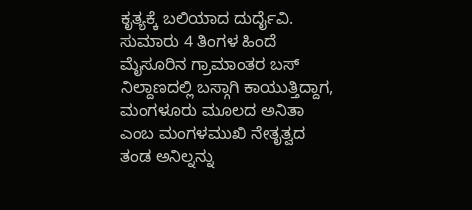ಕೃತ್ಯಕ್ಕೆ ಬಲಿಯಾದ ದುರ್ದೈವಿ. ಸುಮಾರು 4 ತಿಂಗಳ ಹಿಂದೆ ಮೈಸೂರಿನ ಗ್ರಾಮಾಂತರ ಬಸ್ ನಿಲ್ದಾಣದಲ್ಲಿ ಬಸ್ಗಾಗಿ ಕಾಯುತ್ತಿದ್ದಾಗ, ಮಂಗಳೂರು ಮೂಲದ ಅನಿತಾ ಎಂಬ ಮಂಗಳಮುಖಿ ನೇತೃತ್ವದ ತಂಡ ಅನಿಲ್ನನ್ನು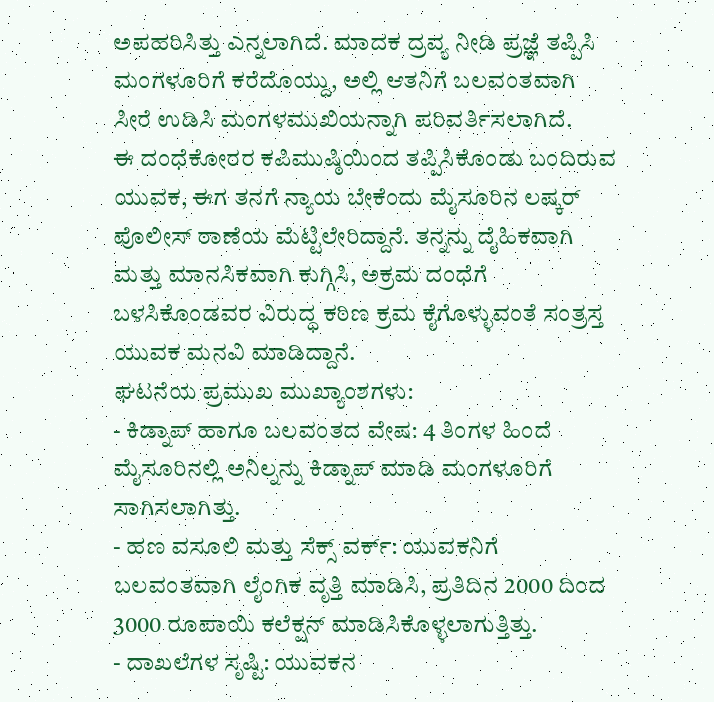ಅಪಹರಿಸಿತ್ತು ಎನ್ನಲಾಗಿದೆ. ಮಾದಕ ದ್ರವ್ಯ ನೀಡಿ ಪ್ರಜ್ಞೆ ತಪ್ಪಿಸಿ ಮಂಗಳೂರಿಗೆ ಕರೆದೊಯ್ದು, ಅಲ್ಲಿ ಆತನಿಗೆ ಬಲವಂತವಾಗಿ ಸೀರೆ ಉಡಿಸಿ ಮಂಗಳಮುಖಿಯನ್ನಾಗಿ ಪರಿವರ್ತಿಸಲಾಗಿದೆ.
ಈ ದಂಧೆಕೋರರ ಕಪಿಮುಷ್ಠಿಯಿಂದ ತಪ್ಪಿಸಿಕೊಂಡು ಬಂದಿರುವ ಯುವಕ, ಈಗ ತನಗೆ ನ್ಯಾಯ ಬೇಕೆಂದು ಮೈಸೂರಿನ ಲಷ್ಕರ್ ಪೊಲೀಸ್ ಠಾಣೆಯ ಮೆಟ್ಟಿಲೇರಿದ್ದಾನೆ. ತನ್ನನ್ನು ದೈಹಿಕವಾಗಿ ಮತ್ತು ಮಾನಸಿಕವಾಗಿ ಕುಗ್ಗಿಸಿ, ಅಕ್ರಮ ದಂಧೆಗೆ ಬಳಸಿಕೊಂಡವರ ವಿರುದ್ಧ ಕಠಿಣ ಕ್ರಮ ಕೈಗೊಳ್ಳುವಂತೆ ಸಂತ್ರಸ್ತ ಯುವಕ ಮನವಿ ಮಾಡಿದ್ದಾನೆ.
ಘಟನೆಯ ಪ್ರಮುಖ ಮುಖ್ಯಾಂಶಗಳು:
- ಕಿಡ್ನಾಪ್ ಹಾಗೂ ಬಲವಂತದ ವೇಷ: 4 ತಿಂಗಳ ಹಿಂದೆ ಮೈಸೂರಿನಲ್ಲಿ ಅನಿಲ್ನನ್ನು ಕಿಡ್ನಾಪ್ ಮಾಡಿ ಮಂಗಳೂರಿಗೆ ಸಾಗಿಸಲಾಗಿತ್ತು.
- ಹಣ ವಸೂಲಿ ಮತ್ತು ಸೆಕ್ಸ್ ವರ್ಕ್: ಯುವಕನಿಗೆ ಬಲವಂತವಾಗಿ ಲೈಂಗಿಕ ವೃತ್ತಿ ಮಾಡಿಸಿ, ಪ್ರತಿದಿನ 2000 ದಿಂದ 3000 ರೂಪಾಯಿ ಕಲೆಕ್ಷನ್ ಮಾಡಿಸಿಕೊಳ್ಳಲಾಗುತ್ತಿತ್ತು.
- ದಾಖಲೆಗಳ ಸೃಷ್ಟಿ: ಯುವಕನ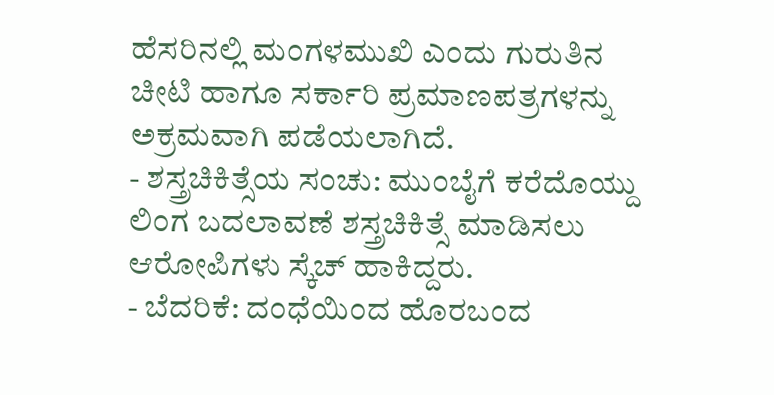ಹೆಸರಿನಲ್ಲಿ ಮಂಗಳಮುಖಿ ಎಂದು ಗುರುತಿನ ಚೀಟಿ ಹಾಗೂ ಸರ್ಕಾರಿ ಪ್ರಮಾಣಪತ್ರಗಳನ್ನು ಅಕ್ರಮವಾಗಿ ಪಡೆಯಲಾಗಿದೆ.
- ಶಸ್ತ್ರಚಿಕಿತ್ಸೆಯ ಸಂಚು: ಮುಂಬೈಗೆ ಕರೆದೊಯ್ದು ಲಿಂಗ ಬದಲಾವಣೆ ಶಸ್ತ್ರಚಿಕಿತ್ಸೆ ಮಾಡಿಸಲು ಆರೋಪಿಗಳು ಸ್ಕೆಚ್ ಹಾಕಿದ್ದರು.
- ಬೆದರಿಕೆ: ದಂಧೆಯಿಂದ ಹೊರಬಂದ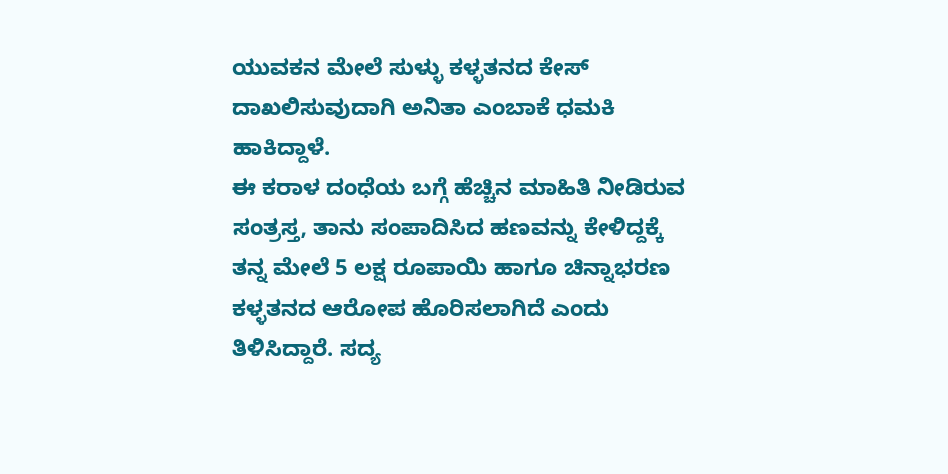ಯುವಕನ ಮೇಲೆ ಸುಳ್ಳು ಕಳ್ಳತನದ ಕೇಸ್ ದಾಖಲಿಸುವುದಾಗಿ ಅನಿತಾ ಎಂಬಾಕೆ ಧಮಕಿ ಹಾಕಿದ್ದಾಳೆ.
ಈ ಕರಾಳ ದಂಧೆಯ ಬಗ್ಗೆ ಹೆಚ್ಚಿನ ಮಾಹಿತಿ ನೀಡಿರುವ ಸಂತ್ರಸ್ತ, ತಾನು ಸಂಪಾದಿಸಿದ ಹಣವನ್ನು ಕೇಳಿದ್ದಕ್ಕೆ ತನ್ನ ಮೇಲೆ 5 ಲಕ್ಷ ರೂಪಾಯಿ ಹಾಗೂ ಚಿನ್ನಾಭರಣ ಕಳ್ಳತನದ ಆರೋಪ ಹೊರಿಸಲಾಗಿದೆ ಎಂದು ತಿಳಿಸಿದ್ದಾರೆ. ಸದ್ಯ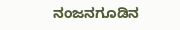ನಂಜನಗೂಡಿನ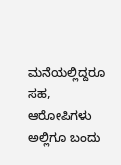ಮನೆಯಲ್ಲಿದ್ದರೂ ಸಹ, ಆರೋಪಿಗಳು ಅಲ್ಲಿಗೂ ಬಂದು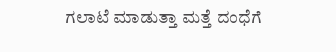ಗಲಾಟೆ ಮಾಡುತ್ತಾ ಮತ್ತೆ ದಂಧೆಗೆ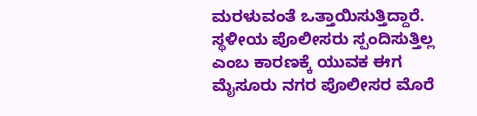ಮರಳುವಂತೆ ಒತ್ತಾಯಿಸುತ್ತಿದ್ದಾರೆ. ಸ್ಥಳೀಯ ಪೊಲೀಸರು ಸ್ಪಂದಿಸುತ್ತಿಲ್ಲ ಎಂಬ ಕಾರಣಕ್ಕೆ ಯುವಕ ಈಗ ಮೈಸೂರು ನಗರ ಪೊಲೀಸರ ಮೊರೆ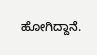ಹೋಗಿದ್ದಾನೆ.